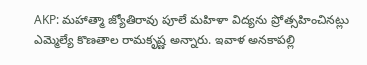AKP: మహాత్మా జ్యోతిరావు పూలే మహిళా విద్యను ప్రోత్సహించినట్లు ఎమ్మెల్యే కొణతాల రామకృష్ణ అన్నారు. ఇవాళ అనకాపల్లి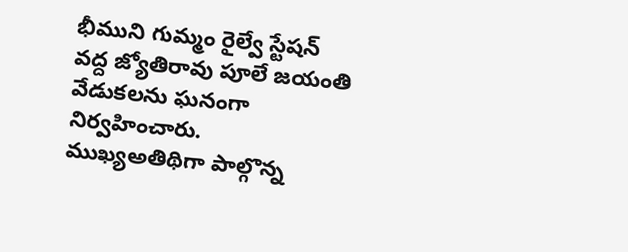భీముని గుమ్మం రైల్వే స్టేషన్ వద్ద జ్యోతిరావు పూలే జయంతి వేడుకలను ఘనంగా నిర్వహించారు. ముఖ్యఅతిథిగా పాల్గొన్న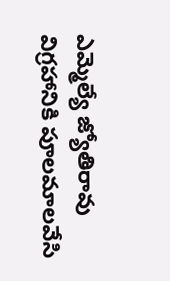ఎమ్మెల్యే జ్యోతిరావు విగ్రహానికి పూలమాలవేసి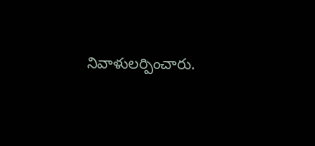నివాళులర్పించారు.